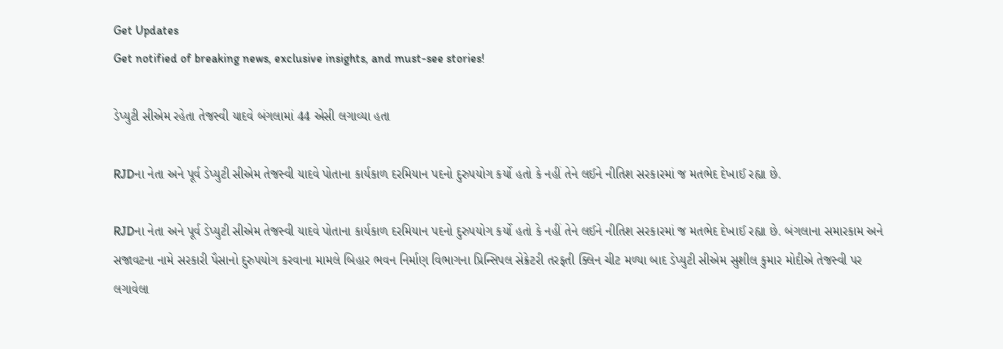Get Updates
Get notified of breaking news, exclusive insights, and must-see stories!

ડેપ્યુટી સીએમ રહેતા તેજસ્વી યાદવે બંગલામાં 44 એસી લગાવ્યા હતા

RJDના નેતા અને પૂર્વ ડેપ્યુટી સીએમ તેજસ્વી યાદવે પોતાના કાર્યકાળ દરમિયાન પદનો દુરુપયોગ કર્યો હતો કે નહીં તેને લઈને નીતિશ સરકારમાં જ મતભેદ દેખાઈ રહ્યા છે.

RJDના નેતા અને પૂર્વ ડેપ્યુટી સીએમ તેજસ્વી યાદવે પોતાના કાર્યકાળ દરમિયાન પદનો દુરુપયોગ કર્યો હતો કે નહીં તેને લઈને નીતિશ સરકારમાં જ મતભેદ દેખાઈ રહ્યા છે. બંગલાના સમારકામ અને સજાવટના નામે સરકારી પૈસાનો દુરુપયોગ કરવાના મામલે બિહાર ભવન નિર્માણ વિભાગના પ્રિન્સિપલ સેક્રેટરી તરફતી ક્લિન ચીટ મળ્યા બાદ ડેપ્યુટી સીએમ સુશીલ કુમાર મોદીએ તેજસ્વી પર લગાવેલા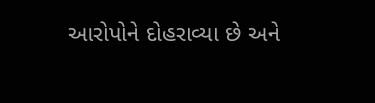આરોપોને દોહરાવ્યા છે અને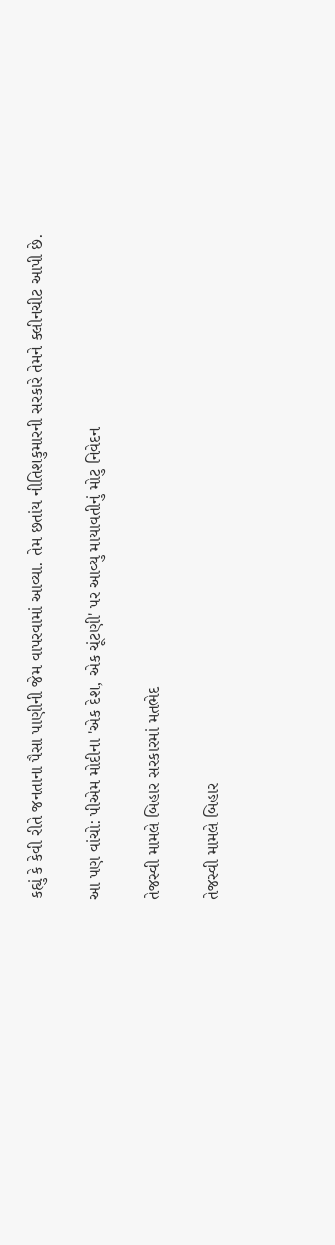કહ્યું કે કેવી રીતે જનતાના પૈસા પાણીની જેમ વાપરવામાં આવ્યા. તેમ છતાંય નીતિશકુમારની સરકારે તેમને ક્લીનચીટ આપી છે.

આ પણ વાંચો: પીએમ મોદીના 'એક દેશ, એક ચૂંટણી' પર આવ્યુ માયાવતીનું મોટુ નિવેદન

તેજસ્વી મામલે બિહાર સરકારમાં મતભેદ

તેજસ્વી મામલે બિહાર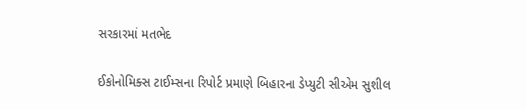સરકારમાં મતભેદ

ઈકોનોમિક્સ ટાઈમ્સના રિપોર્ટ પ્રમાણે બિહારના ડેપ્યુટી સીએમ સુશીલ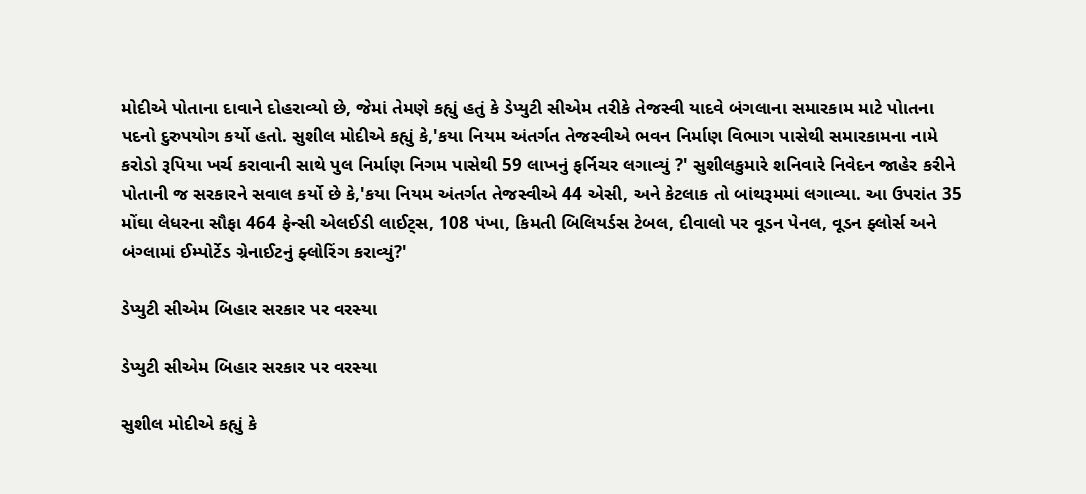મોદીએ પોતાના દાવાને દોહરાવ્યો છે, જેમાં તેમણે કહ્યું હતું કે ડેપ્યુટી સીએમ તરીકે તેજસ્વી યાદવે બંગલાના સમારકામ માટે પોાતના પદનો દુરુપયોગ કર્યો હતો. સુશીલ મોદીએ કહ્યું કે,'કયા નિયમ અંતર્ગત તેજસ્વીએ ભવન નિર્માણ વિભાગ પાસેથી સમારકામના નામે કરોડો રૂપિયા ખર્ચ કરાવાની સાથે પુલ નિર્માણ નિગમ પાસેથી 59 લાખનું ફર્નિચર લગાવ્યું ?' સુશીલકુમારે શનિવારે નિવેદન જાહેર કરીને પોતાની જ સરકારને સવાલ કર્યો છે કે,'કયા નિયમ અંતર્ગત તેજસ્વીએ 44 એસી, અને કેટલાક તો બાંથરૂમમાં લગાવ્યા. આ ઉપરાંત 35 મોંઘા લેધરના સૌફા 464 ફેન્સી એલઈડી લાઈટ્સ, 108 પંખા, કિમતી બિલિયર્ડસ ટેબલ, દીવાલો પર વૂડન પેનલ, વૂડન ફ્લોર્સ અને બંગ્લામાં ઈમ્પોર્ટેડ ગ્રેનાઈટનું ફ્લોરિંગ કરાવ્યું?'

ડેપ્યુટી સીએમ બિહાર સરકાર પર વરસ્યા

ડેપ્યુટી સીએમ બિહાર સરકાર પર વરસ્યા

સુશીલ મોદીએ કહ્યું કે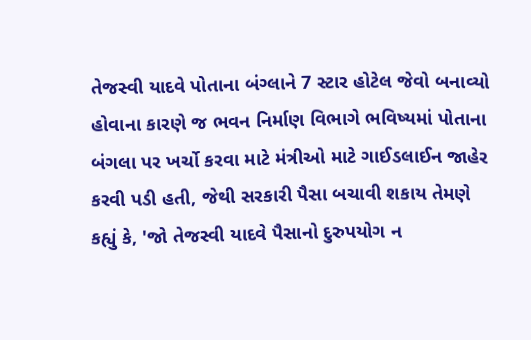તેજસ્વી યાદવે પોતાના બંગ્લાને 7 સ્ટાર હોટેલ જેવો બનાવ્યો હોવાના કારણે જ ભવન નિર્માણ વિભાગે ભવિષ્યમાં પોતાના બંગલા પર ખર્ચો કરવા માટે મંત્રીઓ માટે ગાઈડલાઈન જાહેર કરવી પડી હતી, જેથી સરકારી પૈસા બચાવી શકાય તેમણે કહ્યું કે, 'જો તેજસ્વી યાદવે પૈસાનો દુરુપયોગ ન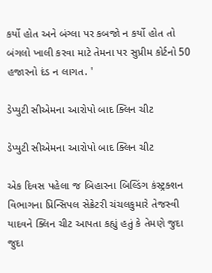કર્યો હોત અને બંગ્લા પર કબજો ન કર્યો હોત તો બંગલો ખાલી કરવા માટે તેમના પર સુપ્રીમ કોર્ટનો 50 હજારનો દંડ ન લાગત. '

ડેપ્યુટી સીએમના આરોપો બાદ ક્લિન ચીટ

ડેપ્યુટી સીએમના આરોપો બાદ ક્લિન ચીટ

એક દિવસ પહેલા જ બિહારના બિલ્ડિંગ કંસ્ટ્રક્શન વિભાગના પ્રિન્સિપલ સેક્રેટરી ચંચલકુમારે તેજસ્વી યાદવને ક્લિન ચીટ આપતા કહ્યું હતું કે તેમણે જુદા જુદા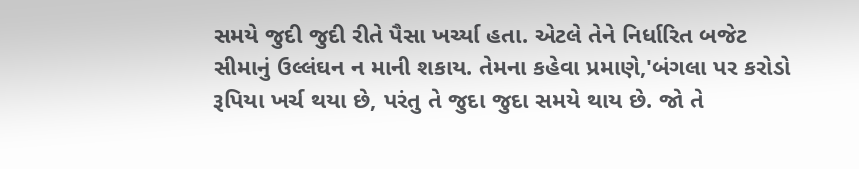સમયે જુદી જુદી રીતે પૈસા ખર્ચ્યા હતા. એટલે તેને નિર્ધારિત બજેટ સીમાનું ઉલ્લંઘન ન માની શકાય. તેમના કહેવા પ્રમાણે,'બંગલા પર કરોડો રૂપિયા ખર્ચ થયા છે, પરંતુ તે જુદા જુદા સમયે થાય છે. જો તે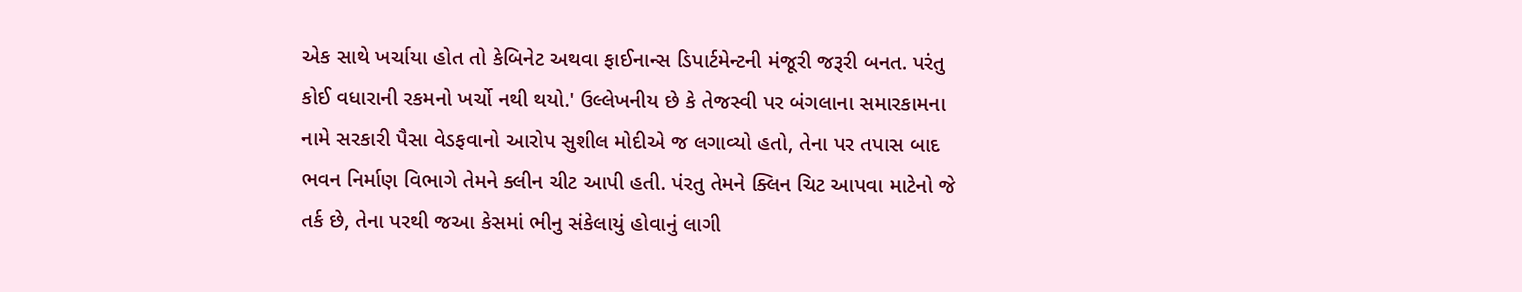એક સાથે ખર્ચાયા હોત તો કેબિનેટ અથવા ફાઈનાન્સ ડિપાર્ટમેન્ટની મંજૂરી જરૂરી બનત. પરંતુ કોઈ વધારાની રકમનો ખર્ચો નથી થયો.' ઉલ્લેખનીય છે કે તેજસ્વી પર બંગલાના સમારકામના નામે સરકારી પૈસા વેડફવાનો આરોપ સુશીલ મોદીએ જ લગાવ્યો હતો, તેના પર તપાસ બાદ ભવન નિર્માણ વિભાગે તેમને ક્લીન ચીટ આપી હતી. પંરતુ તેમને ક્લિન ચિટ આપવા માટેનો જે તર્ક છે, તેના પરથી જઆ કેસમાં ભીનુ સંકેલાયું હોવાનું લાગી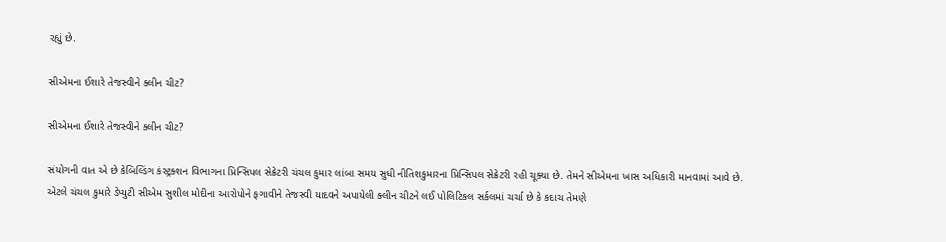રહ્યું છે.

સીએમના ઈશારે તેજસ્વીને ક્લીન ચીટ?

સીએમના ઈશારે તેજસ્વીને ક્લીન ચીટ?

સંયોગની વાત એ છે કેબિલ્ડિંગ કંસ્ટ્રક્શન વિભાગના પ્રિન્સિપલ સેક્રેટરી ચંચલ કુમાર લાંબા સમય સુધી નીતિશકુમારના પ્રિન્સિપલ સેક્રેટરી રહી ચૂક્યા છે. તેમને સીએમના ખાસ અધિકારી માનવામાં આવે છે. એટલે ચંચલ કુમારે ડેપ્યુટી સીએમ સુશીલ મોદીના આરોપોને ફગાવીને તેજસ્વી યાદવને અપાયેલી ક્લીન ચીટને લઈ પોલિટિકલ સર્કલમાં ચર્ચા છે કે કદાચ તેમણે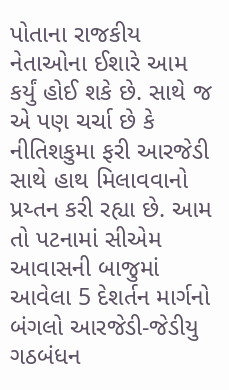પોતાના રાજકીય નેતાઓના ઈશારે આમ કર્યું હોઈ શકે છે. સાથે જ એ પણ ચર્ચા છે કે નીતિશકુમા ફરી આરજેડી સાથે હાથ મિલાવવાનો પ્રય્તન કરી રહ્યા છે. આમ તો પટનામાં સીએમ આવાસની બાજુમાં આવેલા 5 દેશર્તન માર્ગનો બંગલો આરજેડી-જેડીયુ ગઠબંધન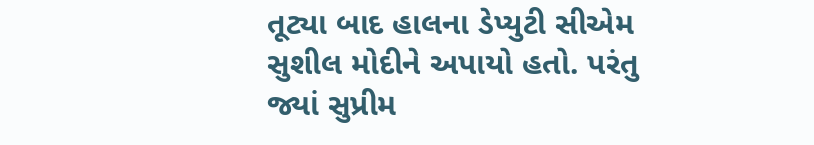તૂટ્યા બાદ હાલના ડેપ્યુટી સીએમ સુશીલ મોદીને અપાયો હતો. પરંતુ જ્યાં સુપ્રીમ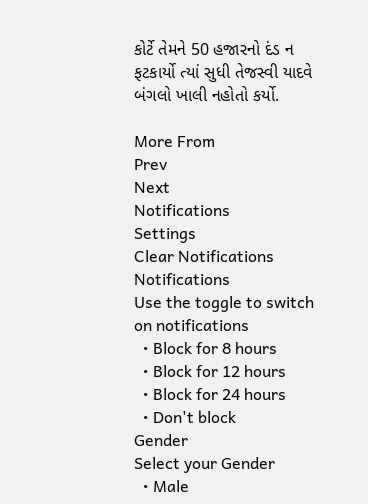કોર્ટે તેમને 50 હજારનો દંડ ન ફટકાર્યો ત્યાં સુધી તેજસ્વી યાદવે બંગલો ખાલી નહોતો કર્યો.

More From
Prev
Next
Notifications
Settings
Clear Notifications
Notifications
Use the toggle to switch on notifications
  • Block for 8 hours
  • Block for 12 hours
  • Block for 24 hours
  • Don't block
Gender
Select your Gender
  • Male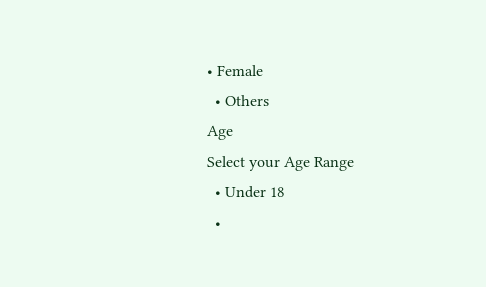• Female
  • Others
Age
Select your Age Range
  • Under 18
  •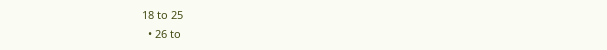18 to 25
  • 26 to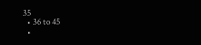35
  • 36 to 45
  •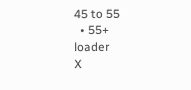45 to 55
  • 55+
loader
X